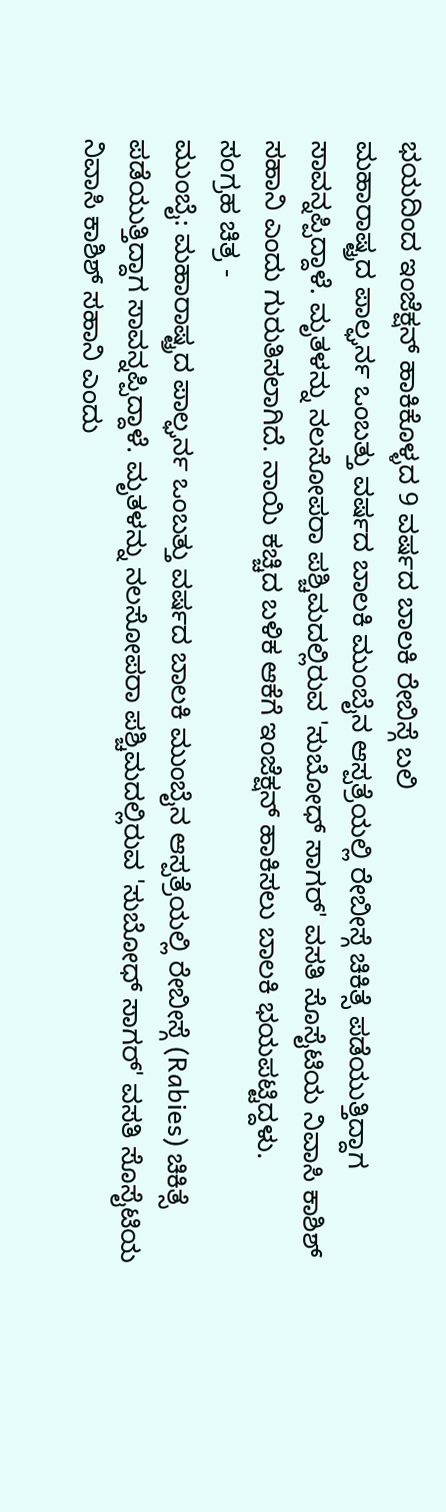ಭಯದಿಂದ ಇಂಜೆಕ್ಷನ್ ಹಾಕಿಕೊಳ್ಳದ 9 ವರ್ಷದ ಬಾಲಕಿ ರೇಬಿಸ್ಗೆ ಬಲಿ
ಮಹಾರಾಷ್ಟ್ರದ ಪಾಲ್ಘರ್ನ ಒಂಬತ್ತು ವರ್ಷದ ಬಾಲಕಿ ಮುಂಬೈನ ಆಸ್ಪತ್ರೆಯಲ್ಲಿ ರೇಬೀಸ್ಗೆ ಚಿಕಿತ್ಸೆ ಪಡೆಯುತ್ತಿದ್ದಾಗ ಸಾವನ್ನಪ್ಪಿದ್ದಾಳೆ. ಮೃತಳನ್ನು ನಲಸೋಪರಾ ಪಶ್ಚಿಮದಲ್ಲಿರುವ 'ಸುಬೋಧ್ ಸಾಗರ್' ವಸತಿ ಸೊಸೈಟಿಯ ನಿವಾಸಿ ಕಾಶಿಶ್ ಸಹಾನಿ ಎಂದು ಗುರುತಿಸಲಾಗಿದೆ. ನಾಯಿ ಕಚ್ಚಿದ ಬಳಿಕ ಆಕೆಗೆ ಇಂಜೆಕ್ಷನ್ ಹಾಕಿಸಲು ಬಾಲಕಿ ಭಯಪಟ್ಟಿದ್ದಳು.
ಸಂಗ್ರಹ ಚಿತ್ರ -
ಮುಂಬೈ: ಮಹಾರಾಷ್ಟ್ರದ ಪಾಲ್ಘರ್ನ ಒಂಬತ್ತು ವರ್ಷದ ಬಾಲಕಿ ಮುಂಬೈನ ಆಸ್ಪತ್ರೆಯಲ್ಲಿ ರೇಬೀಸ್ಗೆ (Rabies) ಚಿಕಿತ್ಸೆ ಪಡೆಯುತ್ತಿದ್ದಾಗ ಸಾವನ್ನಪ್ಪಿದ್ದಾಳೆ. ಮೃತಳನ್ನು ನಲಸೋಪರಾ ಪಶ್ಚಿಮದಲ್ಲಿರುವ 'ಸುಬೋಧ್ ಸಾಗರ್' ವಸತಿ ಸೊಸೈಟಿಯ ನಿವಾಸಿ ಕಾಶಿಶ್ ಸಹಾನಿ ಎಂದು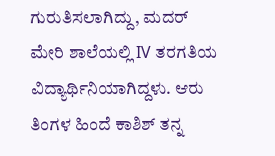ಗುರುತಿಸಲಾಗಿದ್ದು, ಮದರ್ ಮೇರಿ ಶಾಲೆಯಲ್ಲಿ IV ತರಗತಿಯ ವಿದ್ಯಾರ್ಥಿನಿಯಾಗಿದ್ದಳು. ಆರು ತಿಂಗಳ ಹಿಂದೆ ಕಾಶಿಶ್ ತನ್ನ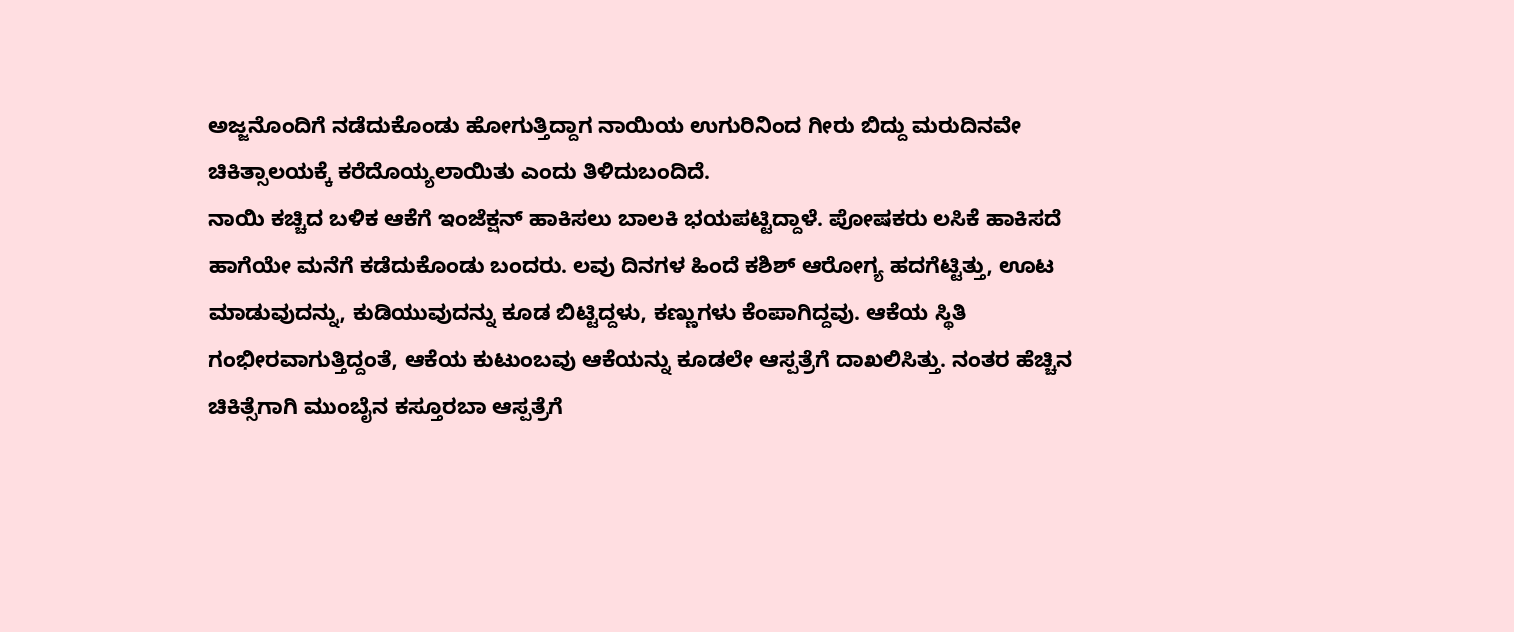ಅಜ್ಜನೊಂದಿಗೆ ನಡೆದುಕೊಂಡು ಹೋಗುತ್ತಿದ್ದಾಗ ನಾಯಿಯ ಉಗುರಿನಿಂದ ಗೀರು ಬಿದ್ದು ಮರುದಿನವೇ ಚಿಕಿತ್ಸಾಲಯಕ್ಕೆ ಕರೆದೊಯ್ಯಲಾಯಿತು ಎಂದು ತಿಳಿದುಬಂದಿದೆ.
ನಾಯಿ ಕಚ್ಚಿದ ಬಳಿಕ ಆಕೆಗೆ ಇಂಜೆಕ್ಷನ್ ಹಾಕಿಸಲು ಬಾಲಕಿ ಭಯಪಟ್ಟಿದ್ದಾಳೆ. ಪೋಷಕರು ಲಸಿಕೆ ಹಾಕಿಸದೆ ಹಾಗೆಯೇ ಮನೆಗೆ ಕಡೆದುಕೊಂಡು ಬಂದರು. ಲವು ದಿನಗಳ ಹಿಂದೆ ಕಶಿಶ್ ಆರೋಗ್ಯ ಹದಗೆಟ್ಟಿತ್ತು, ಊಟ ಮಾಡುವುದನ್ನು, ಕುಡಿಯುವುದನ್ನು ಕೂಡ ಬಿಟ್ಟಿದ್ದಳು, ಕಣ್ಣುಗಳು ಕೆಂಪಾಗಿದ್ದವು. ಆಕೆಯ ಸ್ಥಿತಿ ಗಂಭೀರವಾಗುತ್ತಿದ್ದಂತೆ, ಆಕೆಯ ಕುಟುಂಬವು ಆಕೆಯನ್ನು ಕೂಡಲೇ ಆಸ್ಪತ್ರೆಗೆ ದಾಖಲಿಸಿತ್ತು. ನಂತರ ಹೆಚ್ಚಿನ ಚಿಕಿತ್ಸೆಗಾಗಿ ಮುಂಬೈನ ಕಸ್ತೂರಬಾ ಆಸ್ಪತ್ರೆಗೆ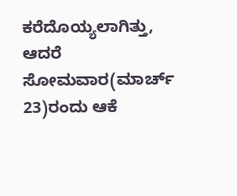ಕರೆದೊಯ್ಯಲಾಗಿತ್ತು, ಆದರೆ ಸೋಮವಾರ(ಮಾರ್ಚ್ 23)ರಂದು ಆಕೆ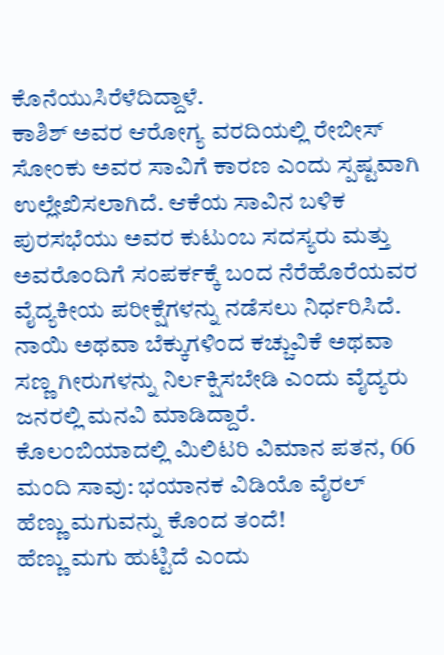ಕೊನೆಯುಸಿರೆಳೆದಿದ್ದಾಳೆ.
ಕಾಶಿಶ್ ಅವರ ಆರೋಗ್ಯ ವರದಿಯಲ್ಲಿ ರೇಬೀಸ್ ಸೋಂಕು ಅವರ ಸಾವಿಗೆ ಕಾರಣ ಎಂದು ಸ್ಪಷ್ಟವಾಗಿ ಉಲ್ಲೇಖಿಸಲಾಗಿದೆ. ಆಕೆಯ ಸಾವಿನ ಬಳಿಕ ಪುರಸಭೆಯು ಅವರ ಕುಟುಂಬ ಸದಸ್ಯರು ಮತ್ತು ಅವರೊಂದಿಗೆ ಸಂಪರ್ಕಕ್ಕೆ ಬಂದ ನೆರೆಹೊರೆಯವರ ವೈದ್ಯಕೀಯ ಪರೀಕ್ಷೆಗಳನ್ನು ನಡೆಸಲು ನಿರ್ಧರಿಸಿದೆ. ನಾಯಿ ಅಥವಾ ಬೆಕ್ಕುಗಳಿಂದ ಕಚ್ಚುವಿಕೆ ಅಥವಾ ಸಣ್ಣ ಗೀರುಗಳನ್ನು ನಿರ್ಲಕ್ಷಿಸಬೇಡಿ ಎಂದು ವೈದ್ಯರು ಜನರಲ್ಲಿ ಮನವಿ ಮಾಡಿದ್ದಾರೆ.
ಕೊಲಂಬಿಯಾದಲ್ಲಿ ಮಿಲಿಟರಿ ವಿಮಾನ ಪತನ, 66 ಮಂದಿ ಸಾವು: ಭಯಾನಕ ವಿಡಿಯೊ ವೈರಲ್
ಹೆಣ್ಣು ಮಗುವನ್ನು ಕೊಂದ ತಂದೆ!
ಹೆಣ್ಣು ಮಗು ಹುಟ್ಟಿದೆ ಎಂದು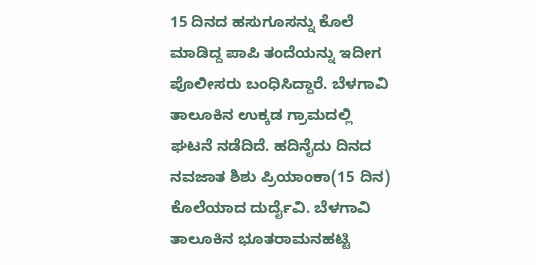15 ದಿನದ ಹಸುಗೂಸನ್ನು ಕೊಲೆ ಮಾಡಿದ್ದ ಪಾಪಿ ತಂದೆಯನ್ನು ಇದೀಗ ಪೊಲೀಸರು ಬಂಧಿಸಿದ್ದಾರೆ. ಬೆಳಗಾವಿ ತಾಲೂಕಿನ ಉಕ್ಕಡ ಗ್ರಾಮದಲ್ಲಿ ಘಟನೆ ನಡೆದಿದೆ. ಹದಿನೈದು ದಿನದ ನವಜಾತ ಶಿಶು ಪ್ರಿಯಾಂಕಾ(15 ದಿನ) ಕೊಲೆಯಾದ ದುರ್ದೈವಿ. ಬೆಳಗಾವಿ ತಾಲೂಕಿನ ಭೂತರಾಮನಹಟ್ಟಿ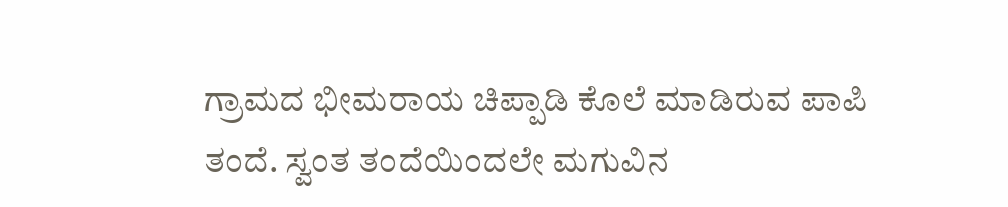ಗ್ರಾಮದ ಭೀಮರಾಯ ಚಿಪ್ಪಾಡಿ ಕೊಲೆ ಮಾಡಿರುವ ಪಾಪಿ ತಂದೆ. ಸ್ವಂತ ತಂದೆಯಿಂದಲೇ ಮಗುವಿನ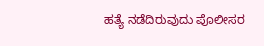ಹತ್ಯೆ ನಡೆದಿರುವುದು ಪೊಲೀಸರ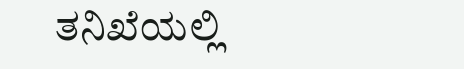ತನಿಖೆಯಲ್ಲಿ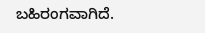ಬಹಿರಂಗವಾಗಿದೆ.